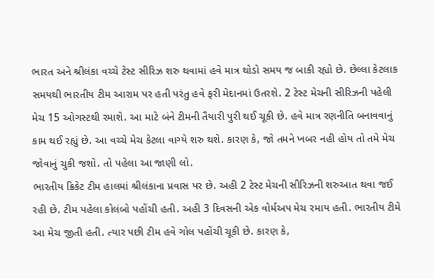ભારત અને શ્રીલંકા વચ્ચે ટેસ્ટ સીરિઝ શરુ થવામાં હવે માત્ર થોડો સમય જ બાકી રહ્યો છે. છેલ્લા કેટલાક સમયથી ભારતીય ટીમ આરામ પર હતી પરંતુ હવે ફરી મેદાનમાં ઉતરશે. 2 ટેસ્ટ મેચની સીરિઝની પહેલી મેચ 15 ઓગસ્ટથી રમાશે. આ માટે બંને ટીમની તૈયારી પુરી થઈ ચૂકી છે. હવે માત્ર રણનીતિ બનાવવાનું કામ થઈ રહ્યું છે. આ વચ્ચે મેચ કેટલા વાગ્યે શરુ થશે. કારણ કે, જો તમને ખબર નહી હોય તો તમે મેચ જોવાનું ચુકી જશો. તો પહેલા આ જાણી લો.
ભારતીય ક્રિકેટ ટીમ હાલમાં શ્રીલંકાના પ્રવાસ પર છે. અહી 2 ટેસ્ટ મેચની સીરિઝની શરુઆત થવા જઈ રહી છે. ટીમ પહેલા કોલંબો પહોંચી હતી. અહી 3 દિવસની એક વોર્મઅપ મેચ રમાય હતી. ભારતીય ટીમે આ મેચ જીતી હતી. ત્યાર પછી ટીમ હવે ગોલ પહોંચી ચૂકી છે. કારણ કે,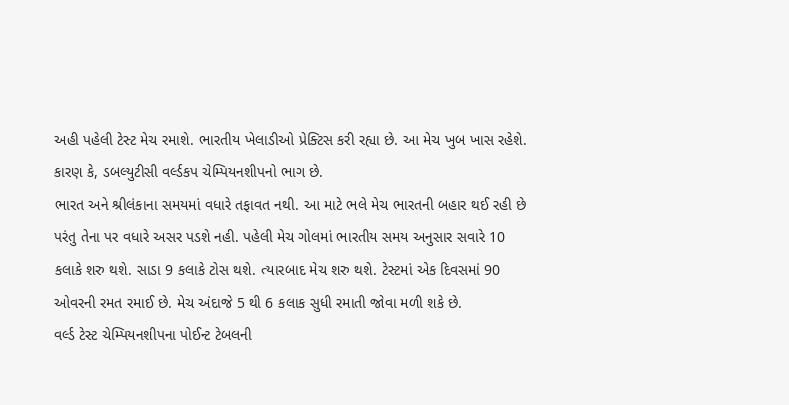અહી પહેલી ટેસ્ટ મેચ રમાશે. ભારતીય ખેલાડીઓ પ્રેક્ટિસ કરી રહ્યા છે. આ મેચ ખુબ ખાસ રહેશે. કારણ કે, ડબલ્યુટીસી વર્લ્ડકપ ચેમ્પિયનશીપનો ભાગ છે.
ભારત અને શ્રીલંકાના સમયમાં વધારે તફાવત નથી. આ માટે ભલે મેચ ભારતની બહાર થઈ રહી છે પરંતુ તેના પર વધારે અસર પડશે નહી. પહેલી મેચ ગોલમાં ભારતીય સમય અનુસાર સવારે 10 કલાકે શરુ થશે. સાડા 9 કલાકે ટોસ થશે. ત્યારબાદ મેચ શરુ થશે. ટેસ્ટમાં એક દિવસમાં 90 ઓવરની રમત રમાઈ છે. મેચ અંદાજે 5 થી 6 કલાક સુધી રમાતી જોવા મળી શકે છે.
વર્લ્ડ ટેસ્ટ ચેમ્પિયનશીપના પોઈન્ટ ટેબલની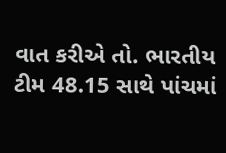વાત કરીએ તો. ભારતીય ટીમ 48.15 સાથે પાંચમાં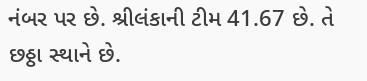નંબર પર છે. શ્રીલંકાની ટીમ 41.67 છે. તે છઠ્ઠા સ્થાને છે.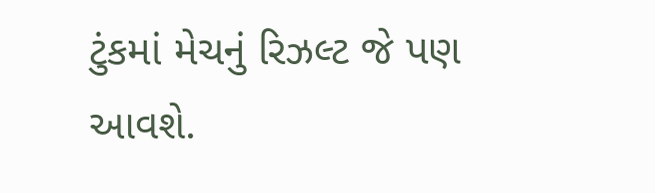ટુંકમાં મેચનું રિઝલ્ટ જે પણ આવશે.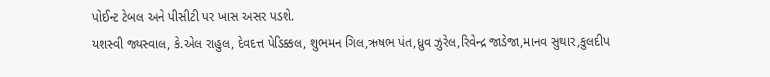પોઈન્ટ ટેબલ અને પીસીટી પર ખાસ અસર પડશે.
યશસ્વી જ્યસ્વાલ, કે.એલ રાહુલ, દેવદત્ત પેડિક્કલ, શુભમન ગિલ,ઋષભ પંત,ધ્રુવ ઝુરેલ,રિવેન્દ્ર જાડેજા,માનવ સુથાર,કુલદીપ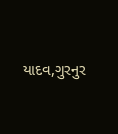યાદવ,ગુરનુર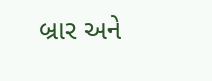બ્રાર અને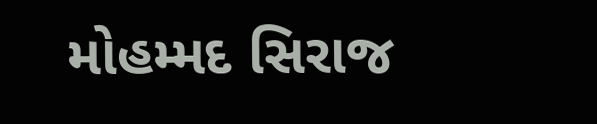મોહમ્મદ સિરાજ